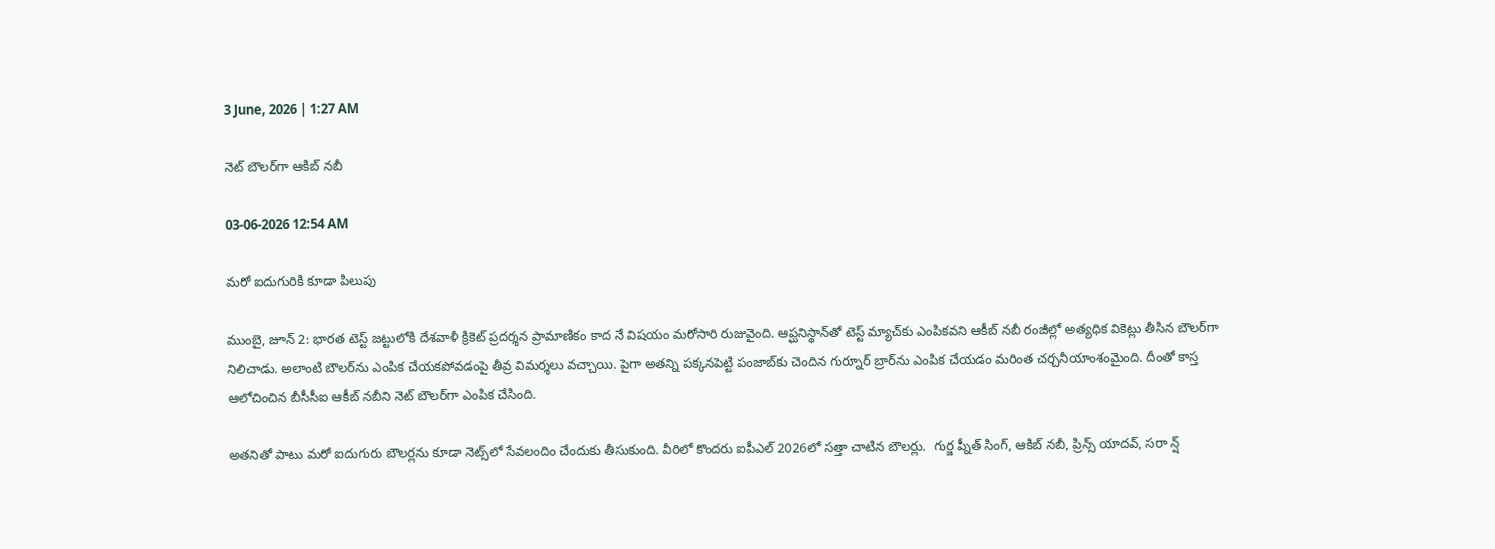3 June, 2026 | 1:27 AM

నెట్ బౌలర్‌గా ఆకిబ్ నబీ

03-06-2026 12:54 AM

మరో ఐదుగురికి కూడా పిలుపు

ముంబై, జూన్ 2: భారత టెస్ట్ జట్టులోకి దేశవాళీ క్రికెట్ ప్రదర్శన ప్రామాణికం కాద నే విషయం మరోసారి రుజువైంది. ఆప్ఘనిస్థాన్‌తో టెస్ట్ మ్యాచ్‌కు ఎంపికవని ఆకీబ్ నబీ రంజీల్లో అత్యధిక వికెట్లు తీసిన బౌలర్‌గా నిలిచాడు. అలాంటి బౌలర్‌ను ఎంపిక చేయకపోవడంపై తీవ్ర విమర్శలు వచ్చాయి. పైగా అతన్ని పక్కనపెట్టి పంజాబ్‌కు చెందిన గుర్నూర్ బ్రార్‌ను ఎంపిక చేయడం మరింత చర్చనీయాంశంమైంది. దీంతో కాస్త ఆలోచించిన బీసీసీఐ ఆకీబ్ నబీని నెట్ బౌలర్‌గా ఎంపిక చేసింది.

అతనితో పాటు మరో ఐదుగురు బౌలర్లను కూడా నెట్స్‌లో సేవలందిం చేందుకు తీసుకుంది. వీరిలో కొందరు ఐపీఎల్ 2026లో సత్తా చాటిన బౌలర్లు.  గుర్జ ప్నీత్ సింగ్, ఆకిబ్ నబీ, ప్రిన్స్ యాదవ్, సరా న్ష్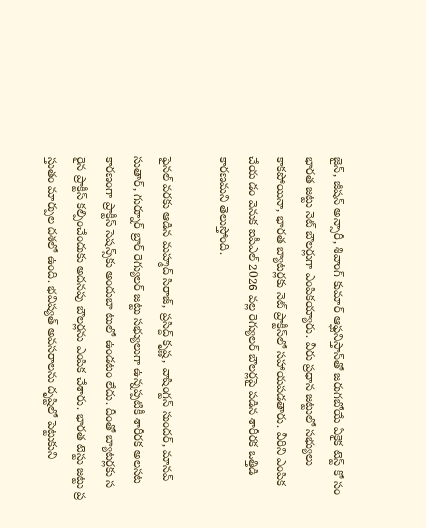జైన్, జీషన్ అన్సారీ, శివాంగ్ కుమార్ ఆఫ్ఘనిస్తాన్‌తో జరుగబోయే ఏకైక టెస్ట్ కో సం భారత జట్టు నెట్ బౌలర్లుగా ఎంపికయ్యారు. వీరు ప్రధాన జట్టులో సభ్యులు కాకపోయినా, భారత బ్యాటర్లకు నెట్ ప్రాక్టీస్‌లో సహాయపడతారు. వీరిని ఎంపిక చేయ డం వెనుక ఐపీఎల్ 2026 వల్ల రెగ్యులర్ బౌలర్లపై పడిన శారీరక ఒత్తిడి కారణమని తెలుస్తోంది.

ఫైనల్ వరకు ఆడిన మహ్మద్ సిరాజ్, ప్రసిద్ద్ కృష్ణ, వాషింగ్టన్ సుందర్, మానవ్ సుతార్, గుర్నూర్ బ్రార్ రెగ్యులర్ జట్టు సభ్యులుగా ఉన్నప్పటికీ శారీరక అలసట కారణంగా ప్రాక్టీస్ సెషన్స్‌కు అందుబా టులో ఉండటం లేదు. దీంతో బ్యాటర్లకు స రైన ప్రాక్టీస్ కల్పించేందుకు అదనపు బౌలర్లను ఎంపిక చేశారు. భారత టెస్టు జట్టు ప్ర స్తుతం మార్పుల దశలో ఉంది. భవిష్యత్ అవసరాలను దృష్టిలో పెట్టుకుని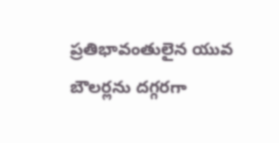ప్రతిభావంతులైన యువ బౌలర్లను దగ్గరగా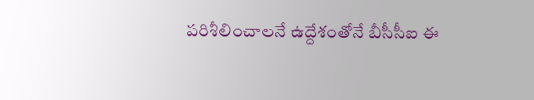పరిశీలించాలనే ఉద్దేశంతోనే బీసీసీఐ ఈ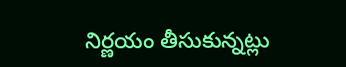నిర్ణయం తీసుకున్నట్లు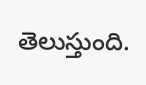తెలుస్తుంది.